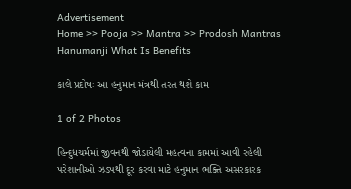Advertisement
Home >> Pooja >> Mantra >> Prodosh Mantras Hanumanji What Is Benefits

કાલે પ્રદોષઃ આ હનુમાન મંત્રથી તરત થશે કામ

1 of 2 Photos

હિન્દુધચર્મમાં જીવનથી જોડાયેલી મહત્વના કામમાં આવી રહેલી પરેશાનીઓ ઝડપથી દૂર કરવા માટે હનુમાન ભક્તિ અસરકારક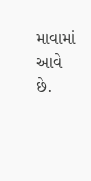માવામાં આવે છે.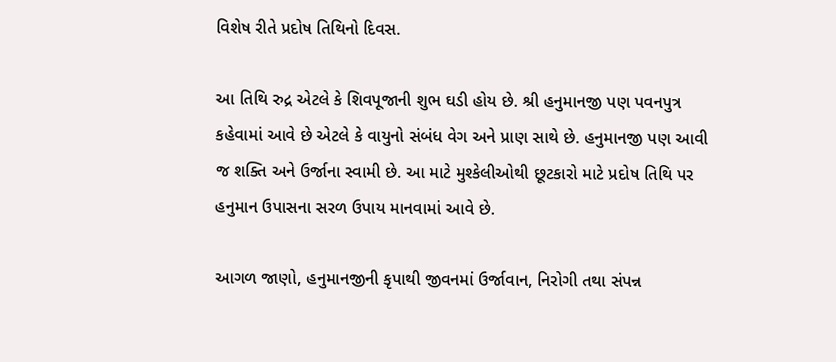વિશેષ રીતે પ્રદોષ તિથિનો દિવસ.

આ તિથિ રુદ્ર એટલે કે શિવપૂજાની શુભ ઘડી હોય છે. શ્રી હનુમાનજી પણ પવનપુત્ર કહેવામાં આવે છે એટલે કે વાયુનો સંબંધ વેગ અને પ્રાણ સાથે છે. હનુમાનજી પણ આવી જ શક્તિ અને ઉર્જાના સ્વામી છે. આ માટે મુશ્કેલીઓથી છૂટકારો માટે પ્રદોષ તિથિ પર હનુમાન ઉપાસના સરળ ઉપાય માનવામાં આવે છે.

આગળ જાણો, હનુમાનજીની કૃપાથી જીવનમાં ઉર્જાવાન, નિરોગી તથા સંપન્ન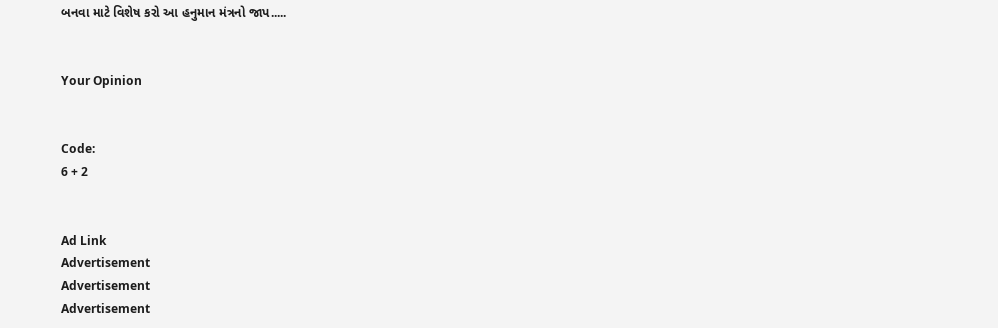બનવા માટે વિશેષ કરો આ હનુમાન મંત્રનો જાપ.....


Your Opinion


Code:
6 + 2


Ad Link
Advertisement
Advertisement
Advertisement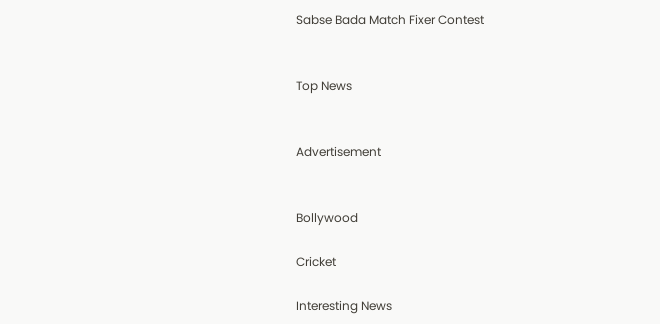Sabse Bada Match Fixer Contest


Top News


Advertisement


Bollywood

Cricket

Interesting News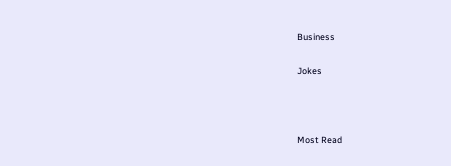Business

Jokes



Most Read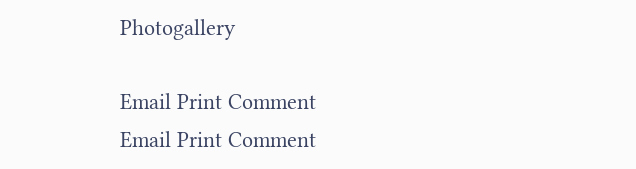Photogallery

Email Print Comment
Email Print Comment